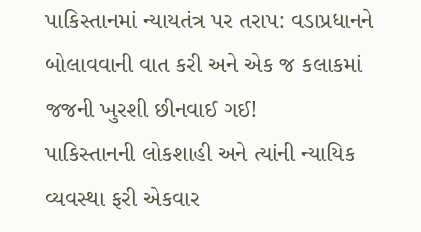પાકિસ્તાનમાં ન્યાયતંત્ર પર તરાપ: વડાપ્રધાનને બોલાવવાની વાત કરી અને એક જ કલાકમાં જજની ખુરશી છીનવાઈ ગઈ!
પાકિસ્તાનની લોકશાહી અને ત્યાંની ન્યાયિક વ્યવસ્થા ફરી એકવાર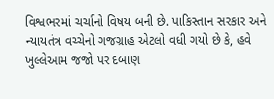વિશ્વભરમાં ચર્ચાનો વિષય બની છે. પાકિસ્તાન સરકાર અને ન્યાયતંત્ર વચ્ચેનો ગજગ્રાહ એટલો વધી ગયો છે કે, હવે ખુલ્લેઆમ જજો પર દબાણ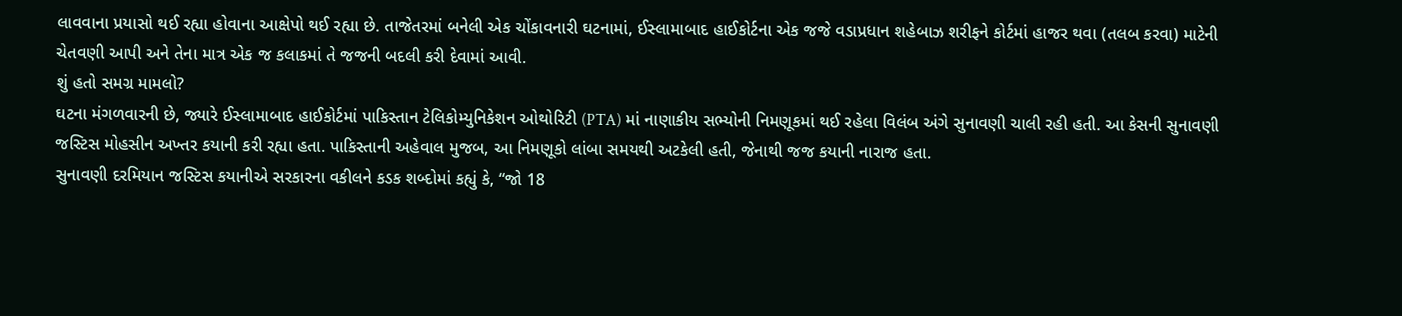લાવવાના પ્રયાસો થઈ રહ્યા હોવાના આક્ષેપો થઈ રહ્યા છે. તાજેતરમાં બનેલી એક ચોંકાવનારી ઘટનામાં, ઈસ્લામાબાદ હાઈકોર્ટના એક જજે વડાપ્રધાન શહેબાઝ શરીફને કોર્ટમાં હાજર થવા (તલબ કરવા) માટેની ચેતવણી આપી અને તેના માત્ર એક જ કલાકમાં તે જજની બદલી કરી દેવામાં આવી.
શું હતો સમગ્ર મામલો?
ઘટના મંગળવારની છે, જ્યારે ઈસ્લામાબાદ હાઈકોર્ટમાં પાકિસ્તાન ટેલિકોમ્યુનિકેશન ઓથોરિટી (PTA) માં નાણાકીય સભ્યોની નિમણૂકમાં થઈ રહેલા વિલંબ અંગે સુનાવણી ચાલી રહી હતી. આ કેસની સુનાવણી જસ્ટિસ મોહસીન અખ્તર કયાની કરી રહ્યા હતા. પાકિસ્તાની અહેવાલ મુજબ, આ નિમણૂકો લાંબા સમયથી અટકેલી હતી, જેનાથી જજ કયાની નારાજ હતા.
સુનાવણી દરમિયાન જસ્ટિસ કયાનીએ સરકારના વકીલને કડક શબ્દોમાં કહ્યું કે, “જો 18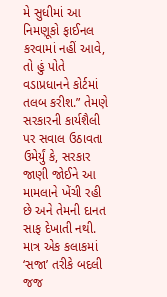મે સુધીમાં આ નિમણૂકો ફાઈનલ કરવામાં નહીં આવે, તો હું પોતે વડાપ્રધાનને કોર્ટમાં તલબ કરીશ.” તેમણે સરકારની કાર્યશૈલી પર સવાલ ઉઠાવતા ઉમેર્યું કે, સરકાર જાણી જોઈને આ મામલાને ખેંચી રહી છે અને તેમની દાનત સાફ દેખાતી નથી.
માત્ર એક કલાકમાં ‘સજા’ તરીકે બદલી
જજ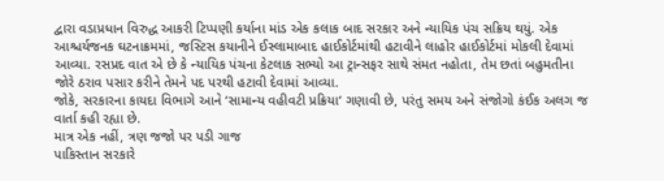દ્વારા વડાપ્રધાન વિરુદ્ધ આકરી ટિપ્પણી કર્યાના માંડ એક કલાક બાદ સરકાર અને ન્યાયિક પંચ સક્રિય થયું. એક આશ્ચર્યજનક ઘટનાક્રમમાં, જસ્ટિસ કયાનીને ઈસ્લામાબાદ હાઈકોર્ટમાંથી હટાવીને લાહોર હાઈકોર્ટમાં મોકલી દેવામાં આવ્યા. રસપ્રદ વાત એ છે કે ન્યાયિક પંચના કેટલાક સભ્યો આ ટ્રાન્સફર સાથે સંમત નહોતા, તેમ છતાં બહુમતીના જોરે ઠરાવ પસાર કરીને તેમને પદ પરથી હટાવી દેવામાં આવ્યા.
જોકે, સરકારના કાયદા વિભાગે આને ‘સામાન્ય વહીવટી પ્રક્રિયા’ ગણાવી છે, પરંતુ સમય અને સંજોગો કંઈક અલગ જ વાર્તા કહી રહ્યા છે.
માત્ર એક નહીં, ત્રણ જજો પર પડી ગાજ
પાકિસ્તાન સરકારે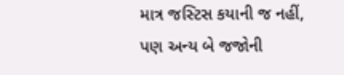માત્ર જસ્ટિસ કયાની જ નહીં, પણ અન્ય બે જજોની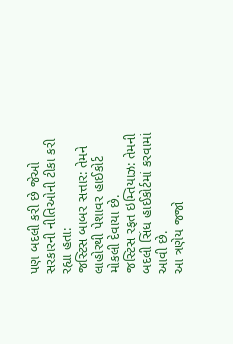પણ બદલી કરી છે જેઓ સરકારની નીતિઓની ટીકા કરી રહ્યા હતા:
જસ્ટિસ બાબર સત્તાર: તેમને લાહોરથી પેશાવર હાઈકોર્ટ મોકલી દેવાયા છે.
જસ્ટિસ રફત ઇમ્તિયાઝ: તેમની બદલી સિંધ હાઈકોર્ટમાં કરવામાં આવી છે.
આ ત્રણેય જજો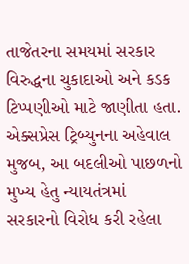તાજેતરના સમયમાં સરકાર વિરુદ્ધના ચુકાદાઓ અને કડક ટિપ્પણીઓ માટે જાણીતા હતા. એક્સપ્રેસ ટ્રિબ્યુનના અહેવાલ મુજબ, આ બદલીઓ પાછળનો મુખ્ય હેતુ ન્યાયતંત્રમાં સરકારનો વિરોધ કરી રહેલા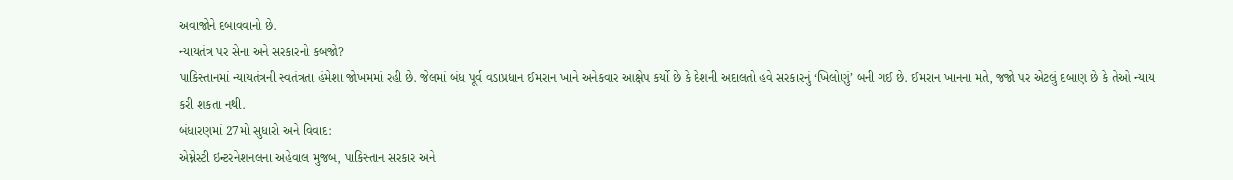અવાજોને દબાવવાનો છે.
ન્યાયતંત્ર પર સેના અને સરકારનો કબજો?
પાકિસ્તાનમાં ન્યાયતંત્રની સ્વતંત્રતા હંમેશા જોખમમાં રહી છે. જેલમાં બંધ પૂર્વ વડાપ્રધાન ઈમરાન ખાને અનેકવાર આક્ષેપ કર્યો છે કે દેશની અદાલતો હવે સરકારનું ‘ખિલોણું’ બની ગઈ છે. ઈમરાન ખાનના મતે, જજો પર એટલું દબાણ છે કે તેઓ ન્યાય કરી શકતા નથી.
બંધારણમાં 27મો સુધારો અને વિવાદ:
એમ્નેસ્ટી ઇન્ટરનેશનલના અહેવાલ મુજબ, પાકિસ્તાન સરકાર અને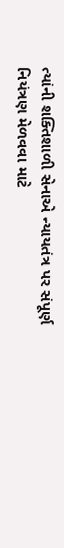ત્યાંની શક્તિશાળી સેનાએ ન્યાયતંત્ર પર સંપૂર્ણ નિયંત્રણ મેળવવા માટે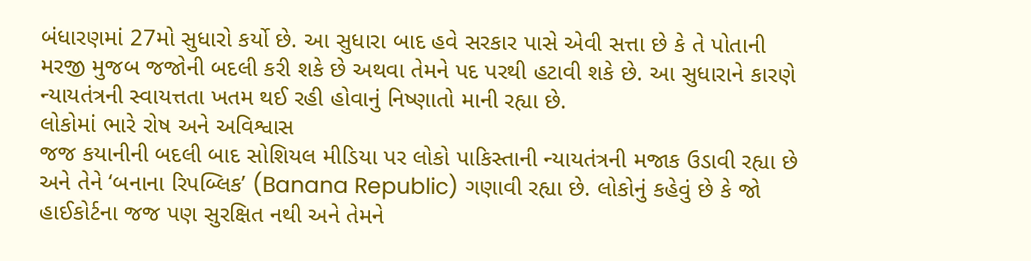બંધારણમાં 27મો સુધારો કર્યો છે. આ સુધારા બાદ હવે સરકાર પાસે એવી સત્તા છે કે તે પોતાની મરજી મુજબ જજોની બદલી કરી શકે છે અથવા તેમને પદ પરથી હટાવી શકે છે. આ સુધારાને કારણે ન્યાયતંત્રની સ્વાયત્તતા ખતમ થઈ રહી હોવાનું નિષ્ણાતો માની રહ્યા છે.
લોકોમાં ભારે રોષ અને અવિશ્વાસ
જજ કયાનીની બદલી બાદ સોશિયલ મીડિયા પર લોકો પાકિસ્તાની ન્યાયતંત્રની મજાક ઉડાવી રહ્યા છે અને તેને ‘બનાના રિપબ્લિક’ (Banana Republic) ગણાવી રહ્યા છે. લોકોનું કહેવું છે કે જો હાઈકોર્ટના જજ પણ સુરક્ષિત નથી અને તેમને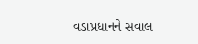વડાપ્રધાનને સવાલ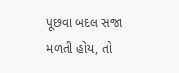પૂછવા બદલ સજા મળતી હોય, તો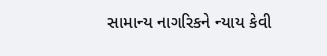સામાન્ય નાગરિકને ન્યાય કેવી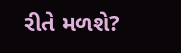રીતે મળશે?